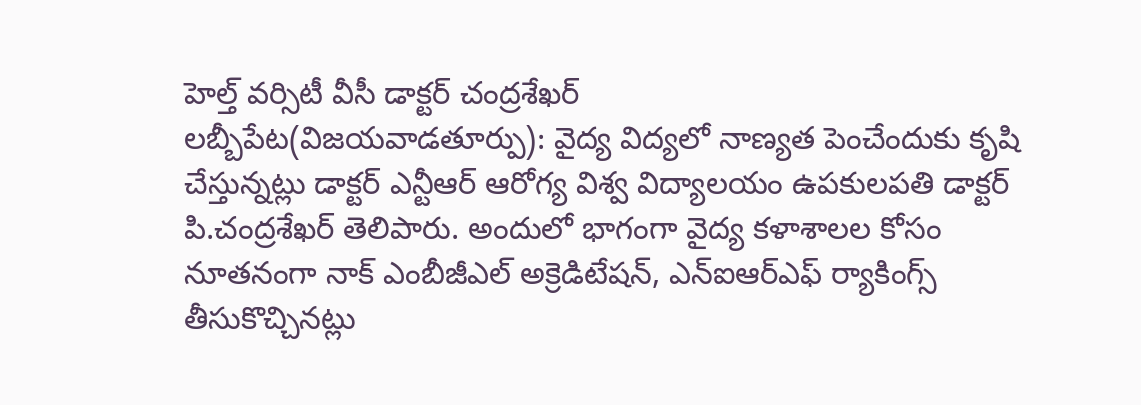హెల్త్ వర్సిటీ వీసీ డాక్టర్ చంద్రశేఖర్
లబ్బీపేట(విజయవాడతూర్పు): వైద్య విద్యలో నాణ్యత పెంచేందుకు కృషి చేస్తున్నట్లు డాక్టర్ ఎన్టీఆర్ ఆరోగ్య విశ్వ విద్యాలయం ఉపకులపతి డాక్టర్ పి.చంద్రశేఖర్ తెలిపారు. అందులో భాగంగా వైద్య కళాశాలల కోసం నూతనంగా నాక్ ఎంబీజీఎల్ అక్రెడిటేషన్, ఎన్ఐఆర్ఎఫ్ ర్యాకింగ్స్ తీసుకొచ్చినట్లు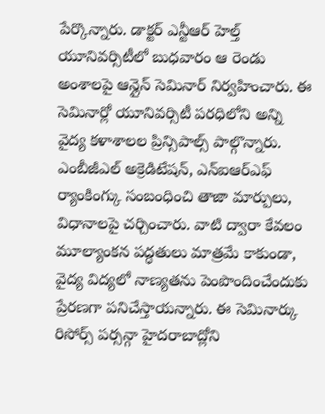పేర్కొన్నారు. డాక్టర్ ఎన్టీఆర్ హెల్త్ యూనివర్సిటీలో బుధవారం ఆ రెండు అంశాలపై ఆన్లైన్ సెమినార్ నిర్వహించారు. ఈ సెమినార్లో యూనివర్సిటీ పరధిలోని అన్ని వైద్య కళాశాలల ప్రిన్సిపాల్స్ పాల్గొన్నారు. ఎంబీజీఎల్ అక్రెడిటేషన్, ఎన్ఐఆర్ఎఫ్ ర్యాంకింగ్కు సంబంధించి తాజా మార్పులు, విధానాలపై చర్చించారు. వాటి ద్వారా కేవలం మూల్యాంకన పద్ధతులు మాత్రమే కాకుండా, వైద్య విద్యలో నాణ్యతను పెంపొందించేందుకు ప్రేరణగా పనిచేస్తాయన్నారు. ఈ సెమినార్కు రిసోర్స్ పర్సన్గా హైదరాబాద్లోని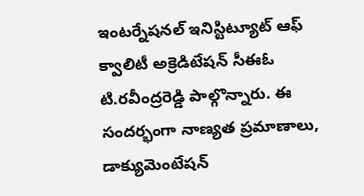ఇంటర్నేషనల్ ఇనిస్టిట్యూట్ ఆఫ్ క్వాలిటీ అక్రెడిటేషన్ సీఈఓ టి.రవీంద్రరెడ్డి పాల్గొన్నారు. ఈ సందర్భంగా నాణ్యత ప్రమాణాలు, డాక్యుమెంటేషన్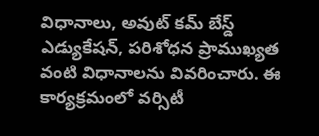విధానాలు, అవుట్ కమ్ బేస్డ్ ఎడ్యుకేషన్, పరిశోధన ప్రాముఖ్యత వంటి విధానాలను వివరించారు. ఈ కార్యక్రమంలో వర్సిటీ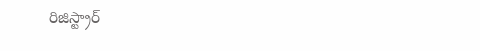రిజిస్ట్రార్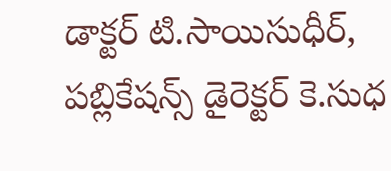డాక్టర్ టి.సాయిసుధీర్, పబ్లికేషన్స్ డైరెక్టర్ కె.సుధ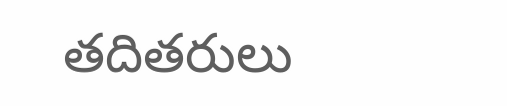తదితరులు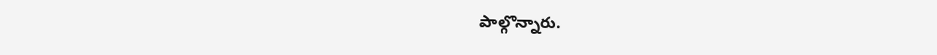పాల్గొన్నారు.